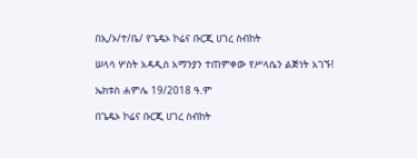በኢ/ኦ/ተ/ቤ/ የጌዴኦ ኮሬና ቡርጂ ሀገረ ስብከት

ሠላሳ ሦስት አዳዲስ አማንያን ተጠምቀው የሥላሴን ልጅነት አገኙ!

ኤክቱስ ሐምሌ 19/2018 ዓ.ም

በጌዴኦ ኮሬና ቡርጂ ሀገረ ስብከት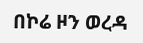በኮሬ ዞን ወረዳ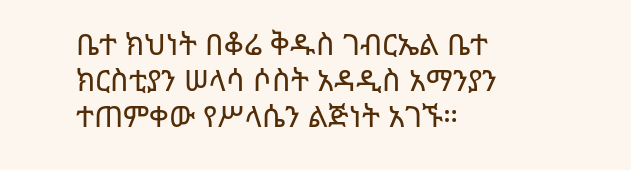ቤተ ክህነት በቆሬ ቅዱስ ገብርኤል ቤተ ክርስቲያን ሠላሳ ሶስት አዳዲስ አማንያን ተጠምቀው የሥላሴን ልጅነት አገኙ።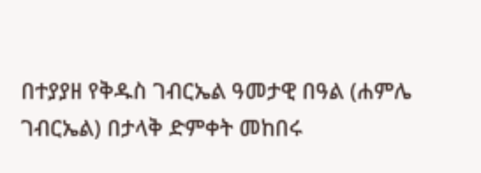በተያያዘ የቅዱስ ገብርኤል ዓመታዊ በዓል (ሐምሌ ገብርኤል) በታላቅ ድምቀት መከበሩ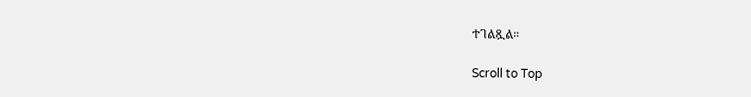ተገልጿል።

Scroll to Top